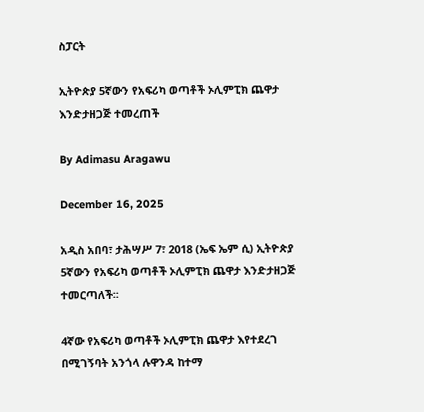ስፓርት

ኢትዮጵያ 5ኛውን የአፍሪካ ወጣቶች ኦሊምፒክ ጨዋታ እንድታዘጋጅ ተመረጠች

By Adimasu Aragawu

December 16, 2025

አዲስ አበባ፣ ታሕሣሥ 7፣ 2018 (ኤፍ ኤም ሲ) ኢትዮጵያ 5ኛውን የአፍሪካ ወጣቶች ኦሊምፒክ ጨዋታ እንድታዘጋጅ ተመርጣለች፡፡

4ኛው የአፍሪካ ወጣቶች ኦሊምፒክ ጨዋታ እየተደረገ በሚገኝባት አንጎላ ሉዋንዳ ከተማ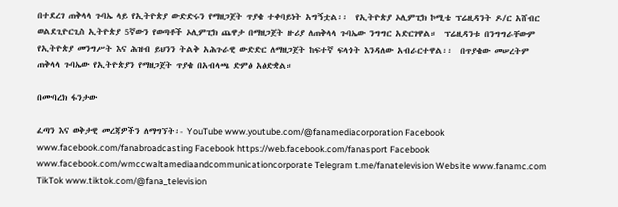በተደረገ ጠቅላላ ጉባኤ ላይ የኢትዮጵያ ውድድሩን የማዘጋጀት ጥያቄ ተቀባይነት አግኝቷል፡፡  የኢትዮጵያ ኦሊምፒክ ኮሚቴ ፕሬዚዳንት ዶ/ር አሸብር ወልደጊዮርጊስ ኢትዮጵያ 5ኛውን የወጣቶች ኦሊምፒክ ጨዋታ በማዘጋጀት ዙሪያ ለጠቅላላ ጉባኤው ንግግር አድርገዋል።  ፕሬዚዳንቱ በንግግራቸውም የኢትዮጵያ መንግሥት እና ሕዝብ ይህንን ትልቅ አሕጉራዊ ውድድር ለማዘጋጀት ከፍተኛ ፍላጎት እንዳለው አብራርተዋል፡፡  በጥያቄው መሠረትም ጠቅላላ ጉባኤው የኢትዮጵያን የማዘጋጀት ጥያቄ በአብላጫ ድምፅ አፅድቋል።

በሙባረክ ፋንታው

ፈጣን እና ወቅታዊ መረጃዎችን ለማግኘት፡- YouTube www.youtube.com/@fanamediacorporation Facebook www.facebook.com/fanabroadcasting Facebook https://web.facebook.com/fanasport Facebook www.facebook.com/wmccwaltamediaandcommunicationcorporate Telegram t.me/fanatelevision Website www.fanamc.com TikTok www.tiktok.com/@fana_television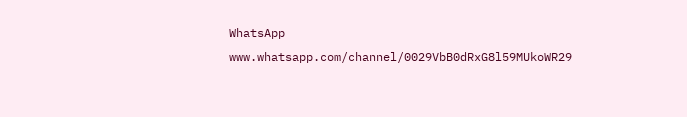WhatsApp www.whatsapp.com/channel/0029VbB0dRxG8l59MUkoWR29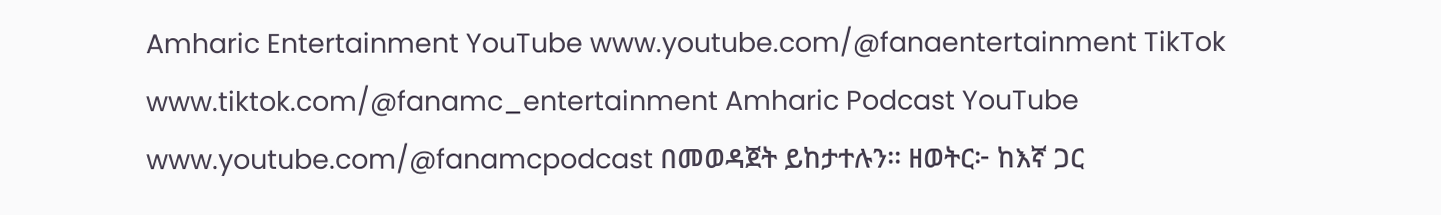Amharic Entertainment YouTube www.youtube.com/@fanaentertainment TikTok www.tiktok.com/@fanamc_entertainment Amharic Podcast YouTube www.youtube.com/@fanamcpodcast በመወዳጀት ይከታተሉን፡፡ ዘወትር፦ ከእኛ ጋር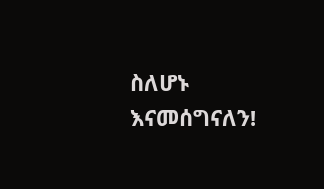ስለሆኑ እናመሰግናለን!